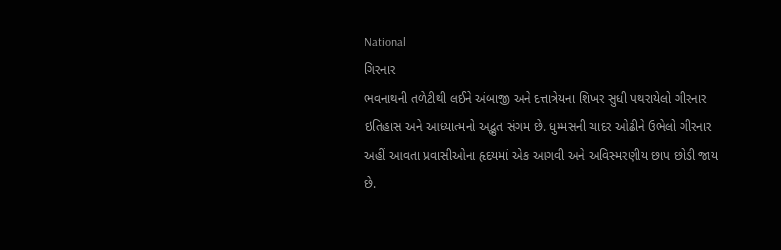National
ગિરનાર
ભવનાથની તળેટીથી લઈને અંબાજી અને દત્તાત્રેયના શિખર સુધી પથરાયેલો ગીરનાર ઇતિહાસ અને આધ્યાત્મનો અદ્ભુત સંગમ છે. ધુમ્મસની ચાદર ઓઢીને ઉભેલો ગીરનાર અહીં આવતા પ્રવાસીઓના હૃદયમાં એક આગવી અને અવિસ્મરણીય છાપ છોડી જાય છે.